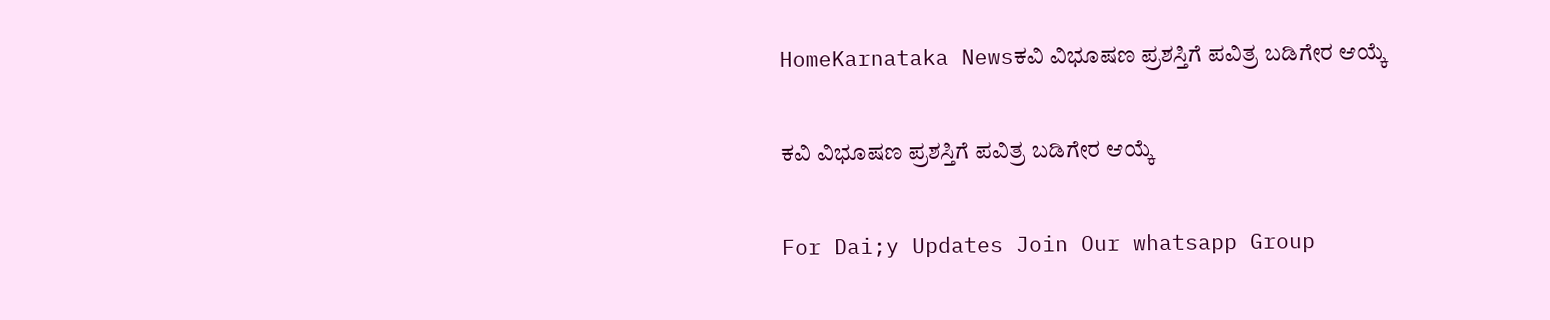HomeKarnataka Newsಕವಿ ವಿಭೂಷಣ ಪ್ರಶಸ್ತಿಗೆ ಪವಿತ್ರ ಬಡಿಗೇರ ಆಯ್ಕೆ

ಕವಿ ವಿಭೂಷಣ ಪ್ರಶಸ್ತಿಗೆ ಪವಿತ್ರ ಬಡಿಗೇರ ಆಯ್ಕೆ

For Dai;y Updates Join Our whatsapp Group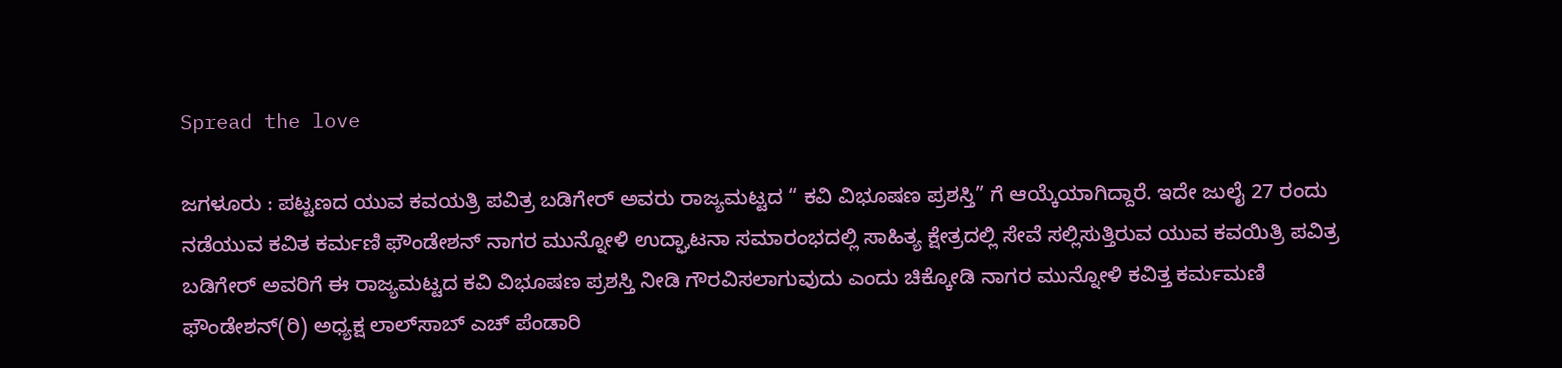Spread the love

ಜಗಳೂರು : ಪಟ್ಟಣದ ಯುವ ಕವಯತ್ರಿ ಪವಿತ್ರ ಬಡಿಗೇರ್ ಅವರು ರಾಜ್ಯಮಟ್ಟದ “ ಕವಿ ವಿಭೂಷಣ ಪ್ರಶಸ್ತಿ” ಗೆ ಆಯ್ಕೆಯಾಗಿದ್ದಾರೆ. ಇದೇ ಜುಲೈ 27 ರಂದು ನಡೆಯುವ ಕವಿತ ಕರ್ಮಣಿ ಫೌಂಡೇಶನ್ ನಾಗರ ಮುನ್ನೋಳಿ ಉದ್ಘಾಟನಾ ಸಮಾರಂಭದಲ್ಲಿ ಸಾಹಿತ್ಯ ಕ್ಷೇತ್ರದಲ್ಲಿ ಸೇವೆ ಸಲ್ಲಿಸುತ್ತಿರುವ ಯುವ ಕವಯಿತ್ರಿ ಪವಿತ್ರ ಬಡಿಗೇರ್ ಅವರಿಗೆ ಈ ರಾಜ್ಯಮಟ್ಟದ ಕವಿ ವಿಭೂಷಣ ಪ್ರಶಸ್ತಿ ನೀಡಿ ಗೌರವಿಸಲಾಗುವುದು ಎಂದು ಚಿಕ್ಕೋಡಿ ನಾಗರ ಮುನ್ನೋಳಿ ಕವಿತ್ತ ಕರ್ಮಮಣಿ ಫೌಂಡೇಶನ್(ರಿ) ಅಧ್ಯಕ್ಷ ಲಾಲ್‌ಸಾಬ್ ಎಚ್ ಪೆಂಡಾರಿ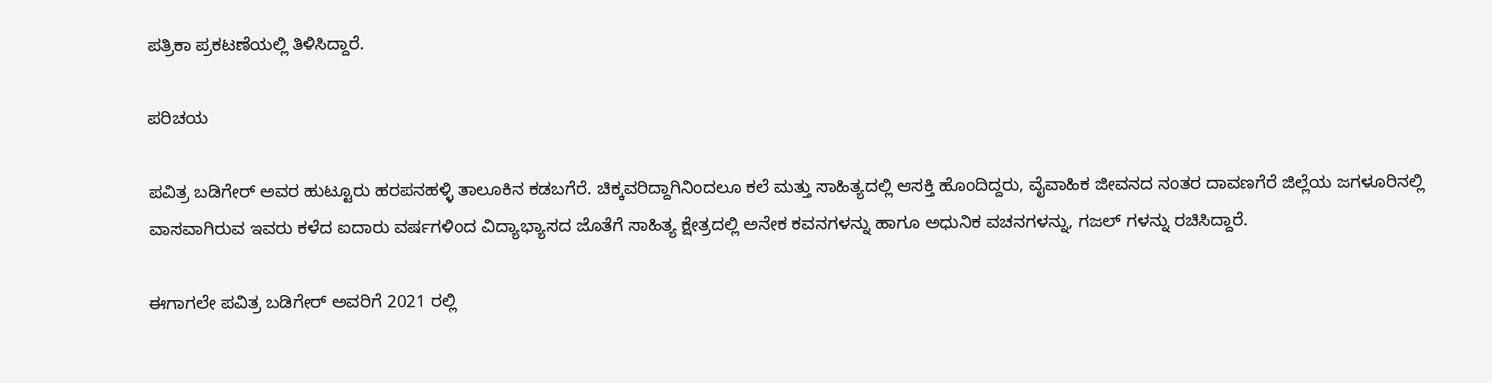ಪತ್ರಿಕಾ ಪ್ರಕಟಣೆಯಲ್ಲಿ ತಿಳಿಸಿದ್ದಾರೆ.

ಪರಿಚಯ

ಪವಿತ್ರ ಬಡಿಗೇರ್ ಅವರ ಹುಟ್ಟೂರು ಹರಪನಹಳ್ಳಿ ತಾಲೂಕಿನ ಕಡಬಗೆರೆ. ಚಿಕ್ಕವರಿದ್ದಾಗಿನಿಂದಲೂ ಕಲೆ ಮತ್ತು ಸಾಹಿತ್ಯದಲ್ಲಿ ಆಸಕ್ತಿ ಹೊಂದಿದ್ದರು, ವೈವಾಹಿಕ ಜೀವನದ ನಂತರ ದಾವಣಗೆರೆ ಜಿಲ್ಲೆಯ ಜಗಳೂರಿನಲ್ಲಿ‌ ವಾಸವಾಗಿರುವ ಇವರು ಕಳೆದ ಐದಾರು ವರ್ಷಗಳಿಂದ ವಿದ್ಯಾಭ್ಯಾಸದ ಜೊತೆಗೆ ಸಾಹಿತ್ಯ ಕ್ಷೇತ್ರದಲ್ಲಿ ಅನೇಕ ಕವನಗಳನ್ನು ಹಾಗೂ ಅಧುನಿಕ ವಚನಗಳನ್ನು, ಗಜಲ್ ಗಳನ್ನು ರಚಿಸಿದ್ದಾರೆ.

ಈಗಾಗಲೇ ಪವಿತ್ರ ಬಡಿಗೇರ್ ಅವರಿಗೆ 2021 ರಲ್ಲಿ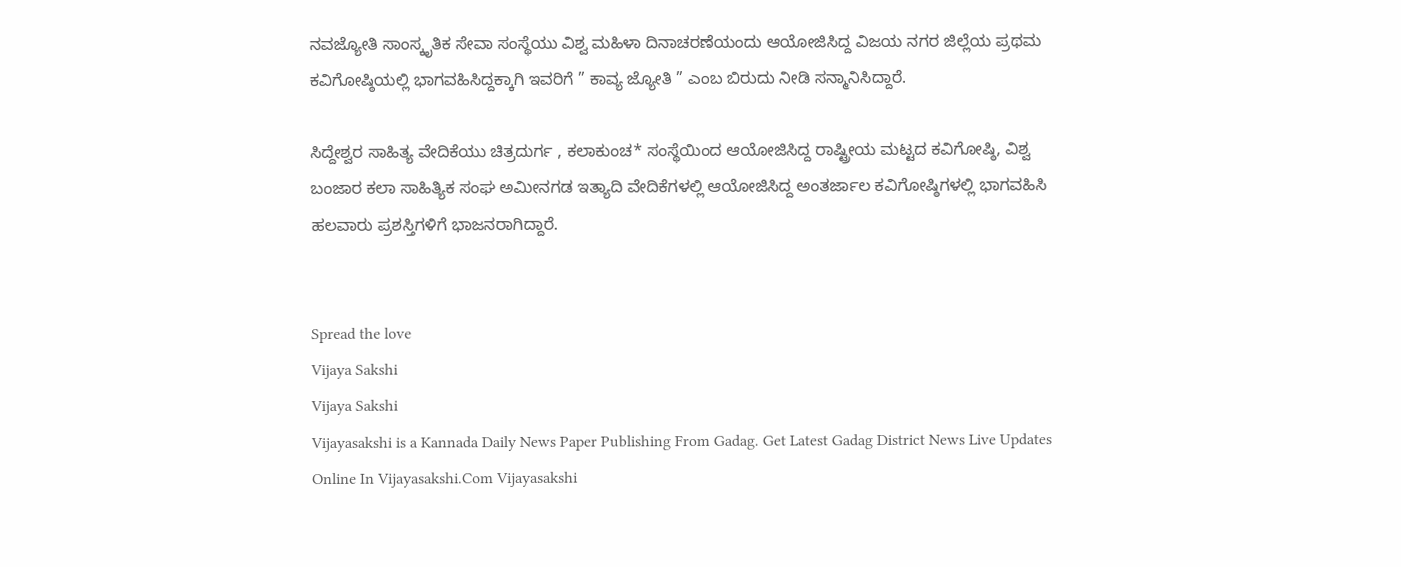ನವಜ್ಯೋತಿ ಸಾಂಸ್ಕೃತಿಕ ಸೇವಾ ಸಂಸ್ಥೆಯು ವಿಶ್ವ ಮಹಿಳಾ ದಿನಾಚರಣೆಯಂದು ಆಯೋಜಿಸಿದ್ದ ವಿಜಯ ನಗರ ಜಿಲ್ಲೆಯ ಪ್ರಥಮ ಕವಿಗೋಷ್ಠಿಯಲ್ಲಿ ಭಾಗವಹಿಸಿದ್ದಕ್ಕಾಗಿ ಇವರಿಗೆ ” ಕಾವ್ಯ ಜ್ಯೋತಿ ” ಎಂಬ ಬಿರುದು ನೀಡಿ ಸನ್ಮಾನಿಸಿದ್ದಾರೆ.

ಸಿದ್ದೇಶ್ವರ ಸಾಹಿತ್ಯ ವೇದಿಕೆಯು ಚಿತ್ರದುರ್ಗ , ಕಲಾಕುಂಚ* ಸಂಸ್ಥೆಯಿಂದ ಆಯೋಜಿಸಿದ್ದ ರಾಷ್ಟ್ರೀಯ ಮಟ್ಟದ ಕವಿಗೋಷ್ಠಿ, ವಿಶ್ವ ಬಂಜಾರ ಕಲಾ ಸಾಹಿತ್ಯಿಕ ಸಂಘ ಅಮೀನಗಡ ಇತ್ಯಾದಿ ವೇದಿಕೆಗಳಲ್ಲಿ ಆಯೋಜಿಸಿದ್ದ ಅಂತರ್ಜಾಲ ಕವಿಗೋಷ್ಠಿಗಳಲ್ಲಿ ಭಾಗವಹಿಸಿ ಹಲವಾರು ಪ್ರಶಸ್ತಿಗಳಿಗೆ ಭಾಜನರಾಗಿದ್ದಾರೆ.


Spread the love
Vijaya Sakshi
Vijaya Sakshi
Vijayasakshi is a Kannada Daily News Paper Publishing From Gadag. Get Latest Gadag District News Live Updates Online In Vijayasakshi.Com Vijayasakshi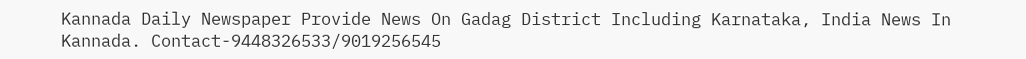Kannada Daily Newspaper Provide News On Gadag District Including Karnataka, India News In Kannada. Contact-9448326533/9019256545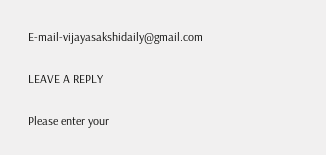E-mail-vijayasakshidaily@gmail.com

LEAVE A REPLY

Please enter your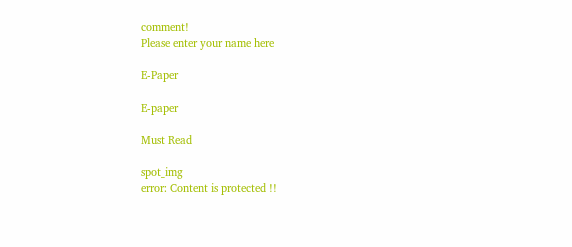comment!
Please enter your name here

E-Paper

E-paper

Must Read

spot_img
error: Content is protected !!